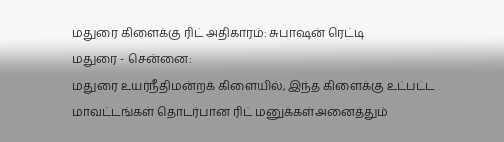மதுரை கிளைக்கு ரிட் அதிகாரம்: சுபாஷன் ரெட்டி
மதுரை - சென்னை:
மதுரை உயர்நீதிமன்றக் கிளையில், இந்த கிளைக்கு உட்பட்ட மாவட்டங்கள் தொடர்பான ரிட் மனுக்கள்அனைத்தும்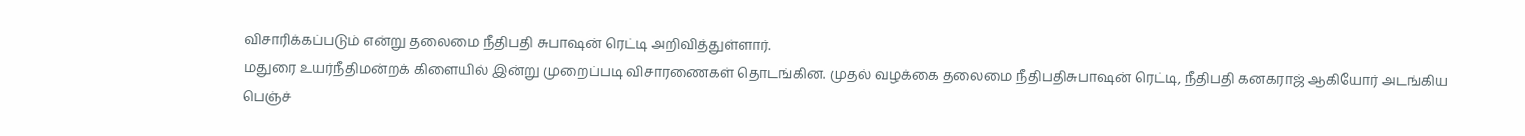விசாரிக்கப்படும் என்று தலைமை நீதிபதி சுபாஷன் ரெட்டி அறிவித்துள்ளார்.
மதுரை உயர்நீதிமன்றக் கிளையில் இன்று முறைப்படி விசாரணைகள் தொடங்கின. முதல் வழக்கை தலைமை நீதிபதிசுபாஷன் ரெட்டி, நீதிபதி கனகராஜ் ஆகியோர் அடங்கிய பெஞ்ச்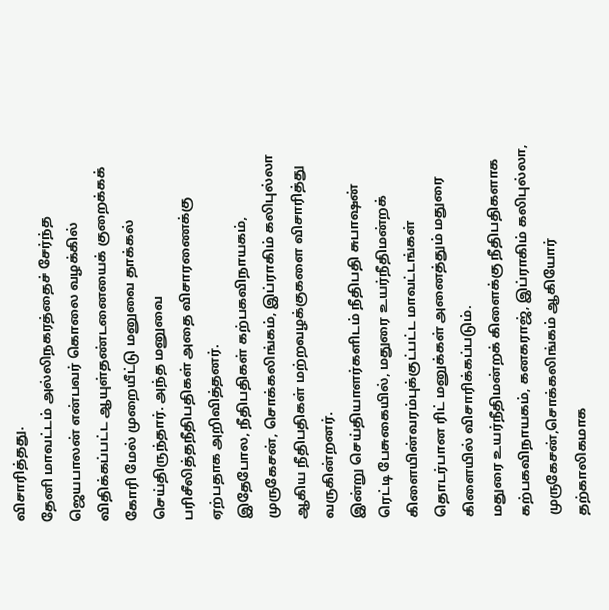விசாரித்தது.
தேனி மாவட்டம் அல்லிநகரத்தைச் சேர்ந்த ஜெயபாலன் என்பவர் கொலை வழக்கில் விதிக்கப்பட்ட ஆயுள்தண்டனையைக் குறைக்கக் கோரி மேல் முறையீட்டு மனுவை தாக்கல் செய்திருந்தார். அந்த மனுவை பரிசீலித்தநீதிபதிகள் அதை விசாரணைக்கு ஏற்பதாக அறிவித்தனர்.
இதேபோல, நீதிபதிகள் கற்பகவிநாயகம், முருகேசன், சொக்கலிங்கம், இப்ராகிம் கலிபுல்லா ஆகிய நீதிபதிகள் மற்றவழக்குகளை விசாரித்து வருகின்றனர்.
இன்று செய்தியாளர்களிடம் நீதிபதி சுபாஷன் ரெட்டி பேசுகையில், மதுரை உயர்நீதிமன்றக் கிளையின்வரம்புக்குட்பட்ட மாவட்டங்கள் தொடர்பான ரிட் மனுக்கள் அனைத்தும் மதுரை கிளையில் விசாரிக்கப்படும்.
மதுரை உயர்நீதிமன்றக் கிளைக்கு நீதிபதிகளாக கற்பகவிநாயகம், கனகராஜ், இப்ராகிம் கலிபுல்லா, முருகேசன்,சொக்கலிங்கம் ஆகியோர் தற்காலிகமாக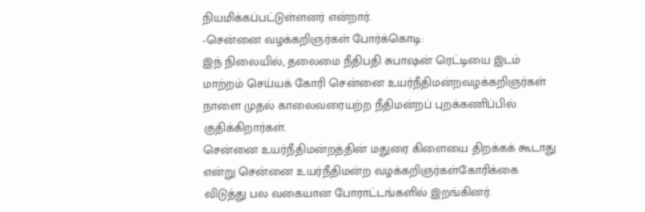நியமிக்கப்பட்டுள்ளனர் என்றார்.
-சென்னை வழக்கறிஞர்கள் போர்க்கொடி:
இந் நிலையில், தலைமை நீதிபதி சுபாஷன் ரெட்டியை இடம் மாற்றம் செய்யக் கோரி சென்னை உயர்நீதிமன்றவழக்கறிஞர்கள் நாளை முதல் காலைவரையற்ற நீதிமன்றப் புறக்கணிப்பில் குதிக்கிறார்கள்.
சென்னை உயர்நீதிமன்றத்தின் மதுரை கிளையை திறக்கக் கூடாது என்று சென்னை உயர்நீதிமன்ற வழக்கறிஞர்கள்கோரிக்கை விடுத்து பல வகையான போராட்டங்களில் இறங்கினர்.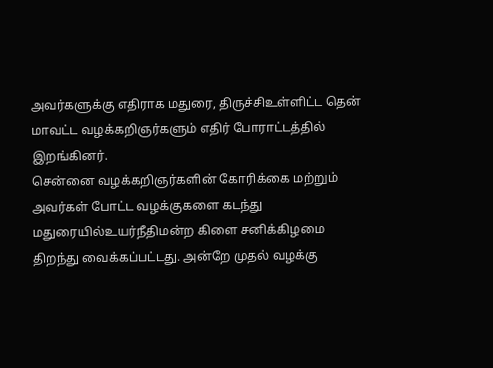அவர்களுக்கு எதிராக மதுரை, திருச்சிஉள்ளிட்ட தென் மாவட்ட வழக்கறிஞர்களும் எதிர் போராட்டத்தில் இறங்கினர்.
சென்னை வழக்கறிஞர்களின் கோரிக்கை மற்றும் அவர்கள் போட்ட வழக்குகளை கடந்து மதுரையில்உயர்நீதிமன்ற கிளை சனிக்கிழமை திறந்து வைக்கப்பட்டது. அன்றே முதல் வழக்கு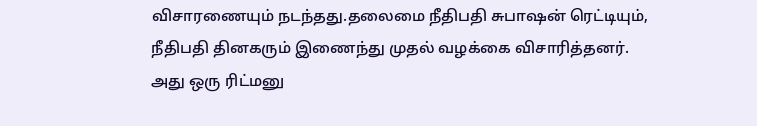விசாரணையும் நடந்தது.தலைமை நீதிபதி சுபாஷன் ரெட்டியும், நீதிபதி தினகரும் இணைந்து முதல் வழக்கை விசாரித்தனர். அது ஒரு ரிட்மனு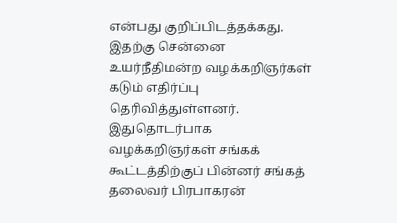என்பது குறிப்பிடத்தக்கது.
இதற்கு சென்னை உயர்நீதிமன்ற வழக்கறிஞர்கள் கடும் எதிர்ப்பு தெரிவித்துள்ளனர்.
இதுதொடர்பாக வழக்கறிஞர்கள் சங்கக் கூட்டத்திற்குப் பின்னர் சங்கத் தலைவர் பிரபாகரன்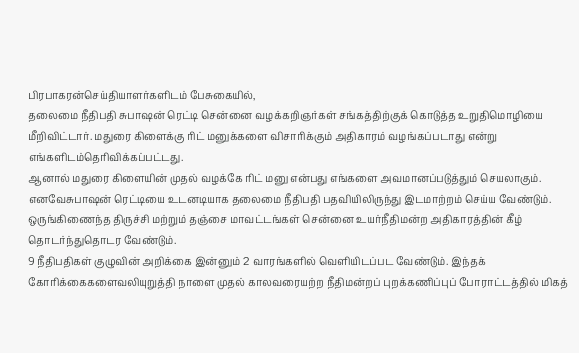பிரபாகரன்செய்தியாளர்களிடம் பேசுகையில்,
தலைமை நீதிபதி சுபாஷன் ரெட்டி சென்னை வழக்கறிஞர்கள் சங்கத்திற்குக் கொடுத்த உறுதிமொழியை மீறிவிட்டார். மதுரை கிளைக்கு ரிட் மனுக்களை விசாரிக்கும் அதிகாரம் வழங்கப்படாது என்று எங்களிடம்தெரிவிக்கப்பட்டது.
ஆனால் மதுரை கிளையின் முதல் வழக்கே ரிட் மனு என்பது எங்களை அவமானப்படுத்தும் செயலாகும். எனவேசுபாஷன் ரெட்டியை உடனடியாக தலைமை நீதிபதி பதவியிலிருந்து இடமாற்றம் செய்ய வேண்டும்.
ஒருங்கிணைந்த திருச்சி மற்றும் தஞ்சை மாவட்டங்கள் சென்னை உயர்நீதிமன்ற அதிகாரத்தின் கீழ் தொடர்ந்துதொடர வேண்டும்.
9 நீதிபதிகள் குழுவின் அறிக்கை இன்னும் 2 வாரங்களில் வெளியிடப்பட வேண்டும். இந்தக் கோரிக்கைகளைவலியுறுத்தி நாளை முதல் காலவரையற்ற நீதிமன்றப் புறக்கணிப்புப் போராட்டத்தில் மிகத்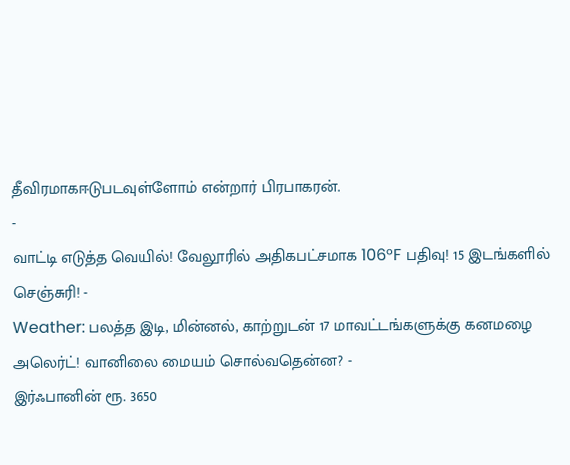தீவிரமாகஈடுபடவுள்ளோம் என்றார் பிரபாகரன்.
-
வாட்டி எடுத்த வெயில்! வேலூரில் அதிகபட்சமாக 106°F பதிவு! 15 இடங்களில் செஞ்சுரி! -
Weather: பலத்த இடி, மின்னல், காற்றுடன் 17 மாவட்டங்களுக்கு கனமழை அலெர்ட்! வானிலை மையம் சொல்வதென்ன? -
இர்ஃபானின் ரூ. 3650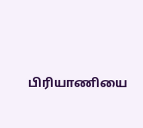பிரியாணியை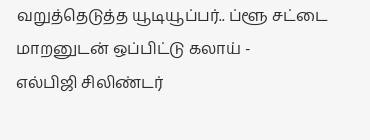வறுத்தெடுத்த யூடியூப்பர்.. ப்ளூ சட்டை மாறனுடன் ஒப்பிட்டு கலாய் -
எல்பிஜி சிலிண்டர்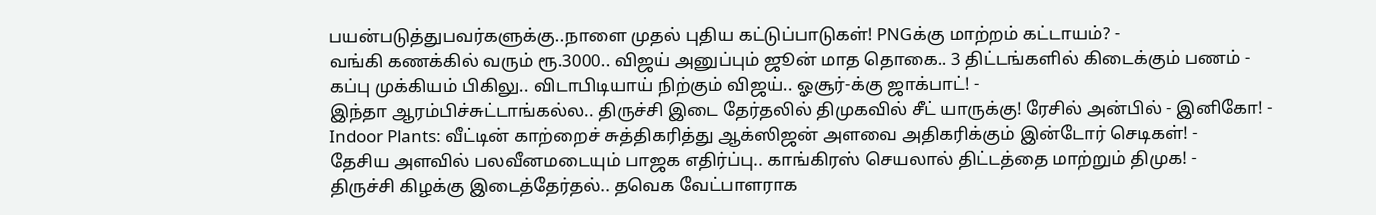பயன்படுத்துபவர்களுக்கு..நாளை முதல் புதிய கட்டுப்பாடுகள்! PNGக்கு மாற்றம் கட்டாயம்? -
வங்கி கணக்கில் வரும் ரூ.3000.. விஜய் அனுப்பும் ஜூன் மாத தொகை.. 3 திட்டங்களில் கிடைக்கும் பணம் -
கப்பு முக்கியம் பிகிலு.. விடாபிடியாய் நிற்கும் விஜய்.. ஓசூர்-க்கு ஜாக்பாட்! -
இந்தா ஆரம்பிச்சுட்டாங்கல்ல.. திருச்சி இடை தேர்தலில் திமுகவில் சீட் யாருக்கு! ரேசில் அன்பில் - இனிகோ! -
Indoor Plants: வீட்டின் காற்றைச் சுத்திகரித்து ஆக்ஸிஜன் அளவை அதிகரிக்கும் இன்டோர் செடிகள்! -
தேசிய அளவில் பலவீனமடையும் பாஜக எதிர்ப்பு.. காங்கிரஸ் செயலால் திட்டத்தை மாற்றும் திமுக! -
திருச்சி கிழக்கு இடைத்தேர்தல்.. தவெக வேட்பாளராக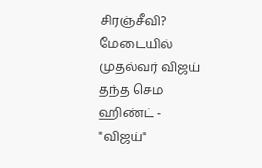சிரஞ்சீவி? மேடையில் முதல்வர் விஜய் தந்த செம ஹிண்ட் -
"விஜய்"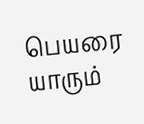பெயரை யாரும்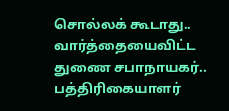சொல்லக் கூடாது.. வார்த்தையைவிட்ட துணை சபாநாயகர்.. பத்திரிகையாளர்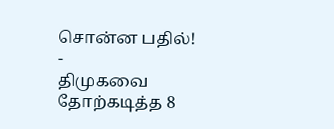சொன்ன பதில்! -
திமுகவை தோற்கடித்த 8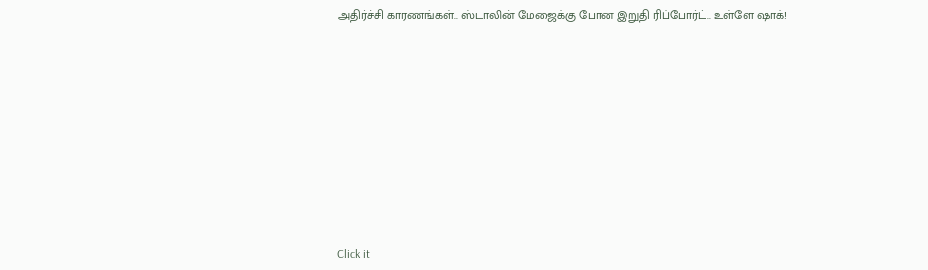அதிர்ச்சி காரணங்கள்.. ஸ்டாலின் மேஜைக்கு போன இறுதி ரிப்போர்ட்.. உள்ளே ஷாக்!












Click it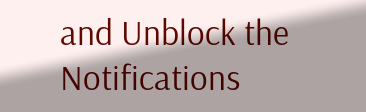and Unblock the Notifications